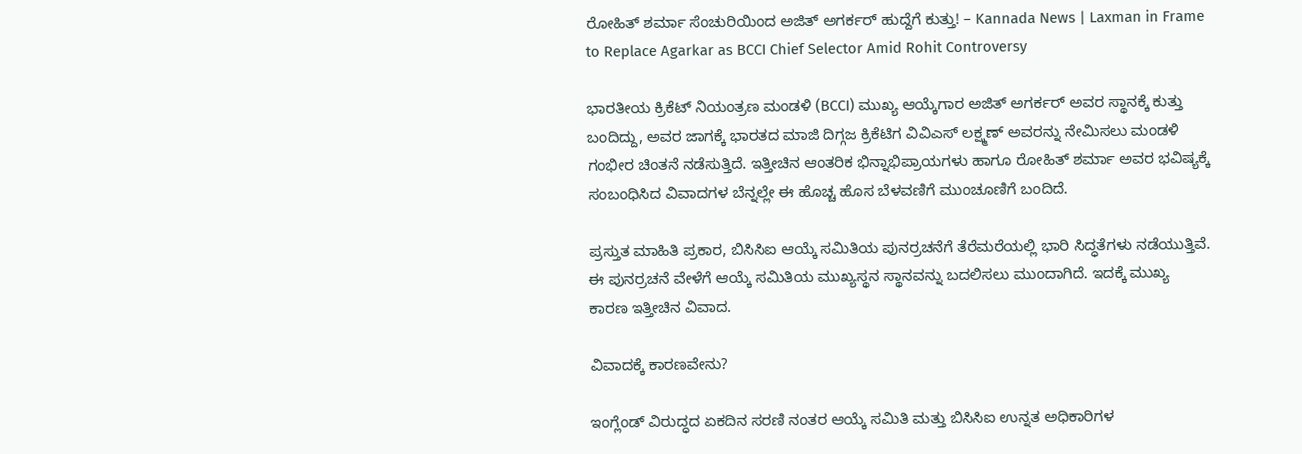ರೋಹಿತ್ ಶರ್ಮಾ ಸೆಂಚುರಿಯಿಂದ ಅಜಿತ್ ಅಗರ್ಕರ್ ಹುದ್ದೆಗೆ ಕುತ್ತು! – Kannada News | Laxman in Frame to Replace Agarkar as BCCI Chief Selector Amid Rohit Controversy

ಭಾರತೀಯ ಕ್ರಿಕೆಟ್ ನಿಯಂತ್ರಣ ಮಂಡಳಿ (BCCI) ಮುಖ್ಯ ಆಯ್ಕೆಗಾರ ಅಜಿತ್ ಅಗರ್ಕರ್ ಅವರ ಸ್ಥಾನಕ್ಕೆ ಕುತ್ತು ಬಂದಿದ್ದು, ಅವರ ಜಾಗಕ್ಕೆ ಭಾರತದ ಮಾಜಿ ದಿಗ್ಗಜ ಕ್ರಿಕೆಟಿಗ ವಿವಿಎಸ್ ಲಕ್ಷ್ಮಣ್ ಅವರನ್ನು ನೇಮಿಸಲು ಮಂಡಳಿ ಗಂಭೀರ ಚಿಂತನೆ ನಡೆಸುತ್ತಿದೆ. ಇತ್ತೀಚಿನ ಆಂತರಿಕ ಭಿನ್ನಾಭಿಪ್ರಾಯಗಳು ಹಾಗೂ ರೋಹಿತ್ ಶರ್ಮಾ ಅವರ ಭವಿಷ್ಯಕ್ಕೆ ಸಂಬಂಧಿಸಿದ ವಿವಾದಗಳ ಬೆನ್ನಲ್ಲೇ ಈ ಹೊಚ್ಚ ಹೊಸ ಬೆಳವಣಿಗೆ ಮುಂಚೂಣಿಗೆ ಬಂದಿದೆ.

ಪ್ರಸ್ತುತ ಮಾಹಿತಿ ಪ್ರಕಾರ, ಬಿಸಿಸಿಐ ಆಯ್ಕೆ ಸಮಿತಿಯ ಪುನರ್ರಚನೆಗೆ ತೆರೆಮರೆಯಲ್ಲಿ ಭಾರಿ ಸಿದ್ಧತೆಗಳು ನಡೆಯುತ್ತಿವೆ. ಈ ಪುನರ್ರಚನೆ ವೇಳೆಗೆ ಆಯ್ಕೆ ಸಮಿತಿಯ ಮುಖ್ಯಸ್ಥನ ಸ್ಥಾನವನ್ನು ಬದಲಿಸಲು ಮುಂದಾಗಿದೆ. ಇದಕ್ಕೆ ಮುಖ್ಯ ಕಾರಣ ಇತ್ತೀಚಿನ ವಿವಾದ.

ವಿವಾದಕ್ಕೆ ಕಾರಣವೇನು?

ಇಂಗ್ಲೆಂಡ್ ವಿರುದ್ಧದ ಏಕದಿನ ಸರಣಿ ನಂತರ ಆಯ್ಕೆ ಸಮಿತಿ ಮತ್ತು ಬಿಸಿಸಿಐ ಉನ್ನತ ಅಧಿಕಾರಿಗಳ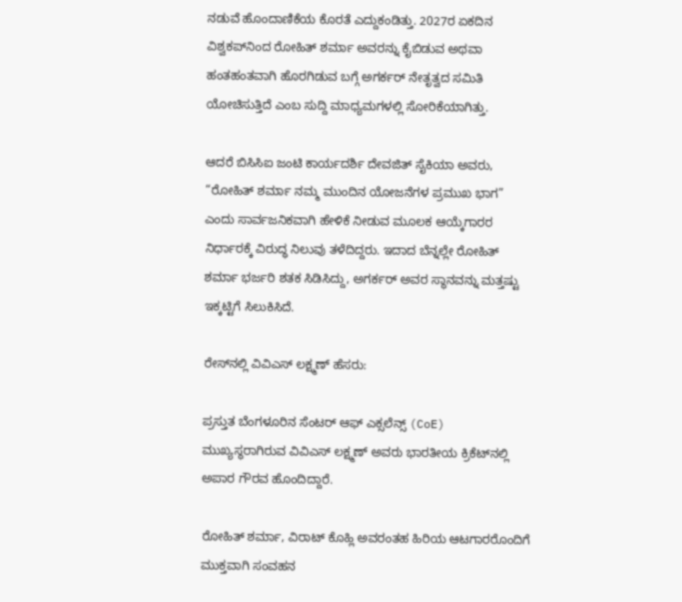ನಡುವೆ ಹೊಂದಾಣಿಕೆಯ ಕೊರತೆ ಎದ್ದುಕಂಡಿತ್ತು. 2027ರ ಏಕದಿನ ವಿಶ್ವಕಪ್‌ನಿಂದ ರೋಹಿತ್ ಶರ್ಮಾ ಅವರನ್ನು ಕೈಬಿಡುವ ಅಥವಾ ಹಂತಹಂತವಾಗಿ ಹೊರಗಿಡುವ ಬಗ್ಗೆ ಅಗರ್ಕರ್ ನೇತೃತ್ವದ ಸಮಿತಿ ಯೋಚಿಸುತ್ತಿದೆ ಎಂಬ ಸುದ್ದಿ ಮಾಧ್ಯಮಗಳಲ್ಲಿ ಸೋರಿಕೆಯಾಗಿತ್ತು.

ಆದರೆ ಬಿಸಿಸಿಐ ಜಂಟಿ ಕಾರ್ಯದರ್ಶಿ ದೇವಜಿತ್ ಸೈಕಿಯಾ ಅವರು, “ರೋಹಿತ್ ಶರ್ಮಾ ನಮ್ಮ ಮುಂದಿನ ಯೋಜನೆಗಳ ಪ್ರಮುಖ ಭಾಗ” ಎಂದು ಸಾರ್ವಜನಿಕವಾಗಿ ಹೇಳಿಕೆ ನೀಡುವ ಮೂಲಕ ಆಯ್ಕೆಗಾರರ ನಿರ್ಧಾರಕ್ಕೆ ವಿರುದ್ಧ ನಿಲುವು ತಳೆದಿದ್ದರು. ಇದಾದ ಬೆನ್ನಲ್ಲೇ ರೋಹಿತ್ ಶರ್ಮಾ ಭರ್ಜರಿ ಶತಕ ಸಿಡಿಸಿದ್ದು, ಅಗರ್ಕರ್ ಅವರ ಸ್ಥಾನವನ್ನು ಮತ್ತಷ್ಟು ಇಕ್ಕಟ್ಟಿಗೆ ಸಿಲುಕಿಸಿದೆ.

ರೇಸ್‌ನಲ್ಲಿ ವಿವಿಎಸ್ ಲಕ್ಷ್ಮಣ್ ಹೆಸರು:

ಪ್ರಸ್ತುತ ಬೆಂಗಳೂರಿನ ಸೆಂಟರ್ ಆಫ್ ಎಕ್ಸಲೆನ್ಸ್ (CoE) ಮುಖ್ಯಸ್ಥರಾಗಿರುವ ವಿವಿಎಸ್ ಲಕ್ಷ್ಮಣ್ ಅವರು ಭಾರತೀಯ ಕ್ರಿಕೆಟ್‌ನಲ್ಲಿ ಅಪಾರ ಗೌರವ ಹೊಂದಿದ್ದಾರೆ.

ರೋಹಿತ್ ಶರ್ಮಾ, ವಿರಾಟ್ ಕೊಹ್ಲಿ ಅವರಂತಹ ಹಿರಿಯ ಆಟಗಾರರೊಂದಿಗೆ ಮುಕ್ತವಾಗಿ ಸಂವಹನ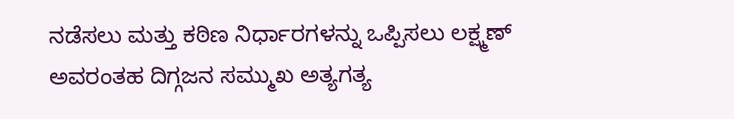ನಡೆಸಲು ಮತ್ತು ಕಠಿಣ ನಿರ್ಧಾರಗಳನ್ನು ಒಪ್ಪಿಸಲು ಲಕ್ಷ್ಮಣ್ ಅವರಂತಹ ದಿಗ್ಗಜನ ಸಮ್ಮುಖ ಅತ್ಯಗತ್ಯ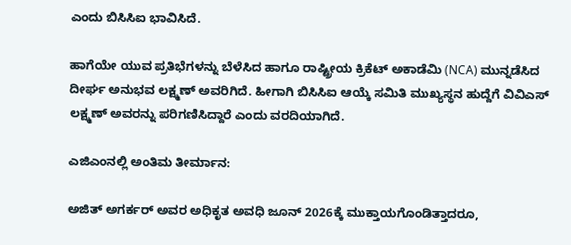ಎಂದು ಬಿಸಿಸಿಐ ಭಾವಿಸಿದೆ.

ಹಾಗೆಯೇ ಯುವ ಪ್ರತಿಭೆಗಳನ್ನು ಬೆಳೆಸಿದ ಹಾಗೂ ರಾಷ್ಟ್ರೀಯ ಕ್ರಿಕೆಟ್ ಅಕಾಡೆಮಿ (NCA) ಮುನ್ನಡೆಸಿದ ದೀರ್ಘ ಅನುಭವ ಲಕ್ಷ್ಮಣ್ ಅವರಿಗಿದೆ. ಹೀಗಾಗಿ ಬಿಸಿಸಿಐ ಆಯ್ಕೆ ಸಮಿತಿ ಮುಖ್ಯಸ್ಥನ ಹುದ್ದೆಗೆ ವಿವಿಎಸ್ ಲಕ್ಷ್ಮಣ್ ಅವರನ್ನು ಪರಿಗಣಿಸಿದ್ದಾರೆ ಎಂದು ವರದಿಯಾಗಿದೆ.

ಎಜಿಎಂನಲ್ಲಿ ಅಂತಿಮ ತೀರ್ಮಾನ:

ಅಜಿತ್ ಅಗರ್ಕರ್ ಅವರ ಅಧಿಕೃತ ಅವಧಿ ಜೂನ್ 2026ಕ್ಕೆ ಮುಕ್ತಾಯಗೊಂಡಿತ್ತಾದರೂ,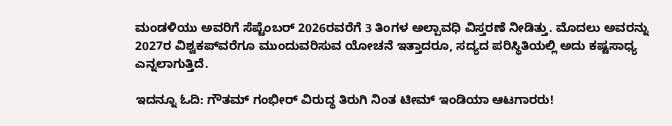ಮಂಡಳಿಯು ಅವರಿಗೆ ಸೆಪ್ಟೆಂಬರ್ 2026ರವರೆಗೆ 3 ತಿಂಗಳ ಅಲ್ಪಾವಧಿ ವಿಸ್ತರಣೆ ನೀಡಿತ್ತು. ಮೊದಲು ಅವರನ್ನು 2027ರ ವಿಶ್ವಕಪ್‌ವರೆಗೂ ಮುಂದುವರಿಸುವ ಯೋಚನೆ ಇತ್ತಾದರೂ, ಸದ್ಯದ ಪರಿಸ್ಥಿತಿಯಲ್ಲಿ ಅದು ಕಷ್ಟಸಾಧ್ಯ ಎನ್ನಲಾಗುತ್ತಿದೆ.

ಇದನ್ನೂ ಓದಿ: ಗೌತಮ್ ಗಂಭೀರ್ ವಿರುದ್ಧ ತಿರುಗಿ ನಿಂತ ಟೀಮ್ ಇಂಡಿಯಾ ಆಟಗಾರರು!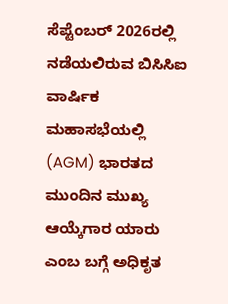ಸೆಪ್ಟೆಂಬರ್ 2026ರಲ್ಲಿ ನಡೆಯಲಿರುವ ಬಿಸಿಸಿಐ ವಾರ್ಷಿಕ ಮಹಾಸಭೆಯಲ್ಲಿ (AGM) ಭಾರತದ ಮುಂದಿನ ಮುಖ್ಯ ಆಯ್ಕೆಗಾರ ಯಾರು ಎಂಬ ಬಗ್ಗೆ ಅಧಿಕೃತ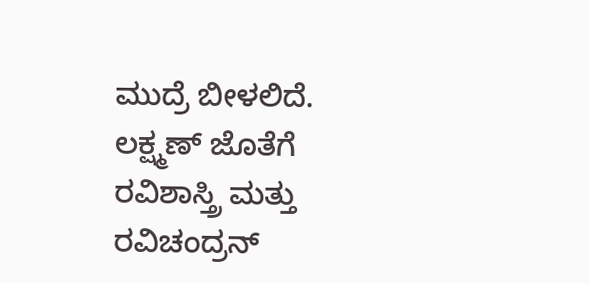ಮುದ್ರೆ ಬೀಳಲಿದೆ. ಲಕ್ಷ್ಮಣ್ ಜೊತೆಗೆ ರವಿಶಾಸ್ತ್ರಿ ಮತ್ತು ರವಿಚಂದ್ರನ್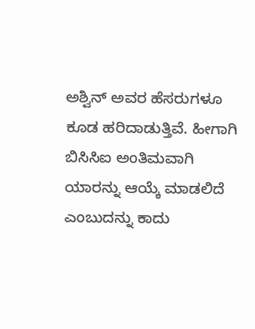ಅಶ್ವಿನ್ ಅವರ ಹೆಸರುಗಳೂ ಕೂಡ ಹರಿದಾಡುತ್ತಿವೆ. ಹೀಗಾಗಿ ಬಿಸಿಸಿಐ ಅಂತಿಮವಾಗಿ ಯಾರನ್ನು ಆಯ್ಕೆ ಮಾಡಲಿದೆ ಎಂಬುದನ್ನು ಕಾದು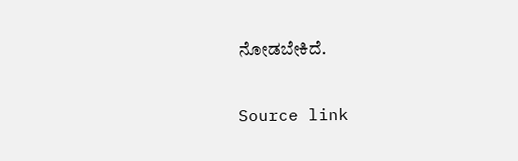ನೋಡಬೇಕಿದೆ.

Source link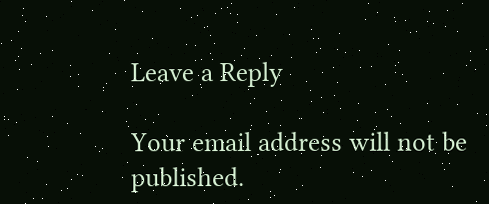Leave a Reply

Your email address will not be published.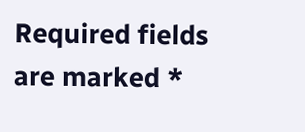Required fields are marked *